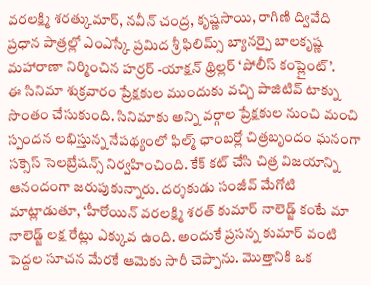వరలక్ష్మి శరత్కుమార్, నవీన్ చంద్ర, కృష్ణసాయి, రాగిణి ద్వివేది ప్రధాన పాత్రల్లో ఎంఎస్కే ప్రమిద శ్రీ ఫిలిమ్స్ బ్యానర్పై బాలకృష్ణ మహారాణా నిర్మించిన హర్రర్ -యాక్షన్ థ్రిల్లర్ ‘పోలీస్ కంప్లైంట్’.
ఈ సినిమా శుక్రవారం ప్రేక్షకుల ముందుకు వచ్చి పాజిటివ్ టాక్ను సొంతం చేసుకుంది. సినిమాకు అన్ని వర్గాల ప్రేక్షకుల నుంచి మంచి స్పందన లభిస్తున్న నేపథ్యంలో ఫిల్మ్ ఛాంబర్లో చిత్రబృందం ఘనంగా సక్సెస్ సెలబ్రేషన్స్ నిర్వహించింది. కేక్ కట్ చేసి చిత్ర విజయాన్ని ఆనందంగా జరుపుకున్నారు. దర్శకుడు సంజీవ్ మేగోటి మాట్లాడుతూ, ‘హీరోయిన్ వరలక్ష్మి శరత్ కుమార్ నాలెడ్జ్ కంటే మా నాలెడ్జ్ లక్ష రేట్లు ఎక్కువ ఉంది. అందుకే ప్రసన్న కుమార్ వంటి పెద్దల సూచన మేరకే ఆమెకు సారీ చెప్పాను. మొత్తానికి ఒక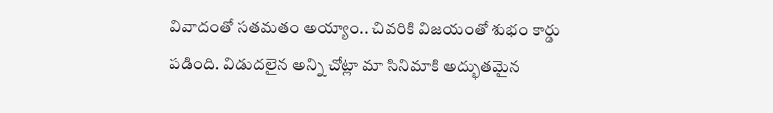వివాదంతో సతమతం అయ్యాం.. చివరికి విజయంతో శుభం కార్డు పడింది. విడుదలైన అన్ని చోట్లా మా సినిమాకి అద్భుతమైన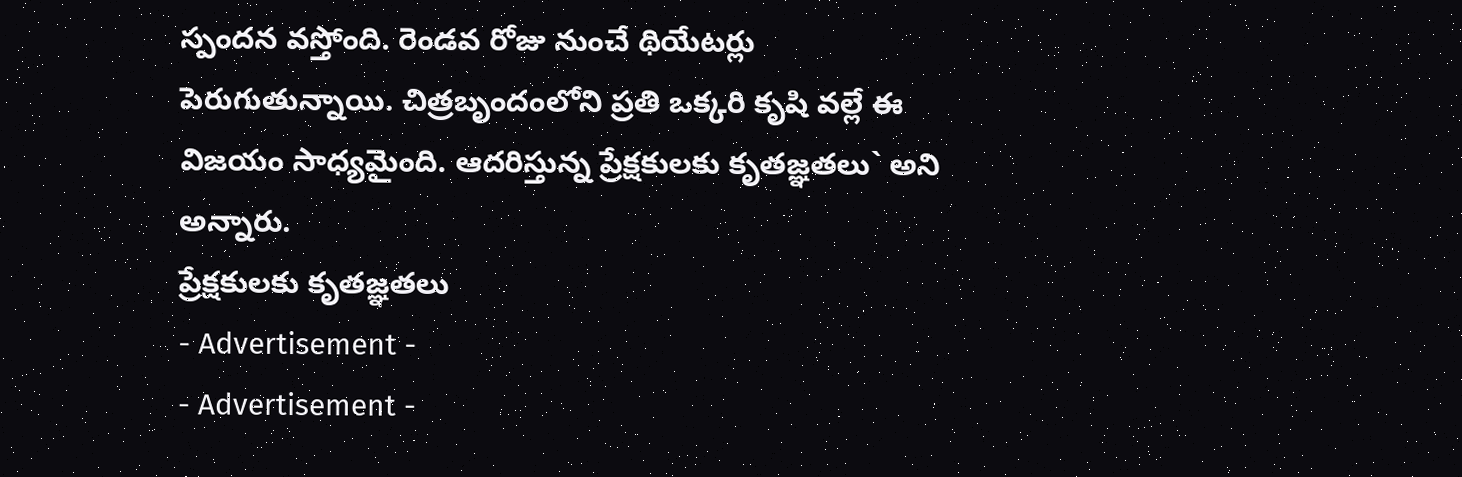స్పందన వస్తోంది. రెండవ రోజు నుంచే థియేటర్లు పెరుగుతున్నాయి. చిత్రబృందంలోని ప్రతి ఒక్కరి కృషి వల్లే ఈ విజయం సాధ్యమైంది. ఆదరిస్తున్న ప్రేక్షకులకు కృతజ్ఞతలు` అని అన్నారు.
ప్రేక్షకులకు కృతజ్ఞతలు
- Advertisement -
- Advertisement -